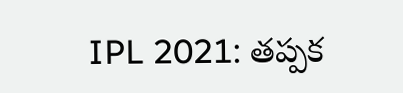IPL 2021: తప్పక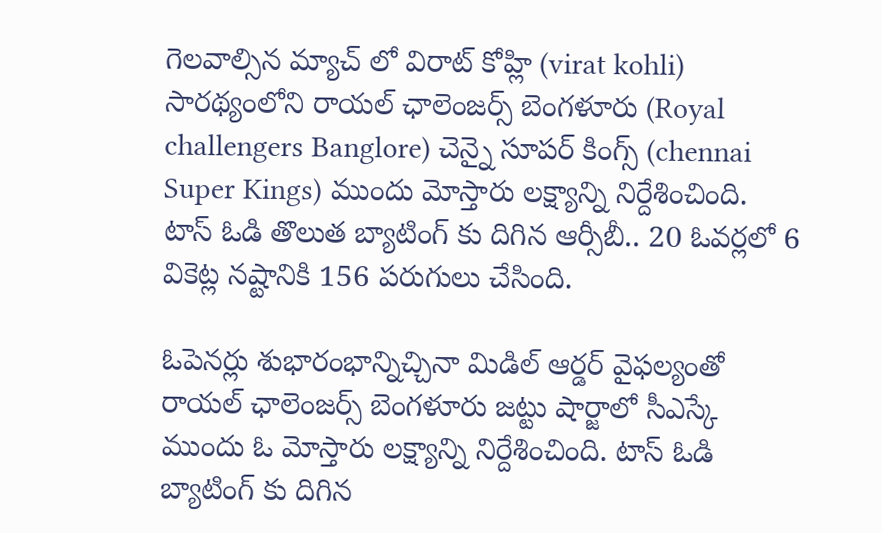గెలవాల్సిన మ్యాచ్ లో విరాట్ కోహ్లి (virat kohli) సారథ్యంలోని రాయల్ ఛాలెంజర్స్ బెంగళూరు (Royal challengers Banglore) చెన్నై సూపర్ కింగ్స్ (chennai Super Kings) ముందు మోస్తారు లక్ష్యాన్ని నిర్దేశించింది.  టాస్ ఓడి తొలుత బ్యాటింగ్ కు దిగిన ఆర్సీబీ.. 20 ఓవర్లలో 6 వికెట్ల నష్టానికి 156 పరుగులు చేసింది.

ఓపెనర్లు శుభారంభాన్నిచ్చినా మిడిల్ ఆర్డర్ వైఫల్యంతో రాయల్ ఛాలెంజర్స్ బెంగళూరు జట్టు షార్జాలో సీఎస్కే ముందు ఓ మోస్తారు లక్ష్యాన్ని నిర్దేశించింది. టాస్ ఓడి బ్యాటింగ్ కు దిగిన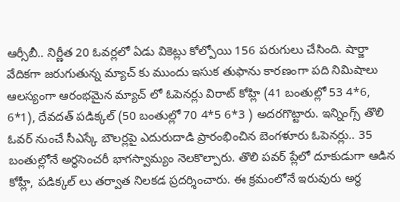ఆర్సీబీ.. నిర్ణీత 20 ఓవర్లలో ఏడు వికెట్లు కోల్పోయి 156 పరుగులు చేసింది. షార్జా వేదికగా జరుగుతున్న మ్యాచ్ కు ముందు ఇసుక తుఫాను కారణంగా పది నిమిషాలు ఆలస్యంగా ఆరంభమైన మ్యాచ్ లో ఓపెనర్లు విరాట్ కోహ్లి (41 బంతుల్లో 53 4*6, 6*1), దేవదత్ పడిక్కల్ (50 బంతుల్లో 70 4*5 6*3 ) అదరగొట్టారు. ఇన్నింగ్స్ తొలి ఓవర్ నుంచే సీఎస్కే బౌలర్లపై ఎదురుదాడి ప్రారంభించిన బెంగళూరు ఓపెనర్లు.. 35 బంతుల్లోనే అర్థసెంచరీ భాగస్వామ్యం నెలకొల్పారు. తొలి పవర్ ప్లేలో దూకుడుగా ఆడిన కోహ్లీ, పడిక్కల్ లు తర్వాత నిలకడ ప్రదర్శించారు. ఈ క్రమంలోనే ఇరువురు అర్థ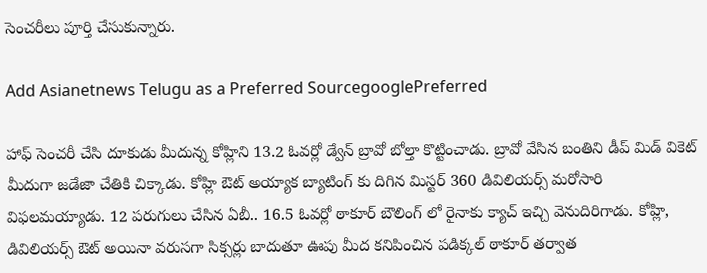సెంచరీలు పూర్తి చేసుకున్నారు.

Add Asianetnews Telugu as a Preferred SourcegooglePreferred

హాఫ్ సెంచరీ చేసి దూకుడు మీదున్న కోహ్లిని 13.2 ఓవర్లో డ్వేన్ బ్రావో బోల్తా కొట్టించాడు. బ్రావో వేసిన బంతిని డీప్ మిడ్ వికెట్ మీదుగా జడేజా చేతికి చిక్కాడు. కోహ్లి ఔట్ అయ్యాక బ్యాటింగ్ కు దిగిన మిస్టర్ 360 డివిలియర్స్ మరోసారి విఫలమయ్యాడు. 12 పరుగులు చేసిన ఏబీ.. 16.5 ఓవర్లో ఠాకూర్ బౌలింగ్ లో రైనాకు క్యాచ్ ఇచ్చి వెనుదిరిగాడు. కోహ్లి, డివిలియర్స్ ఔట్ అయినా వరుసగా సిక్సర్లు బాదుతూ ఊపు మీద కనిపించిన పడిక్కల్ ఠాకూర్ తర్వాత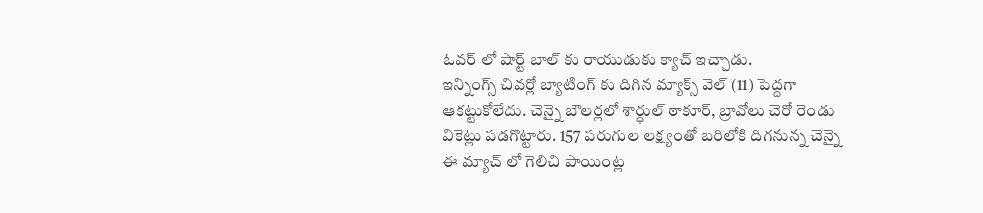ఓవర్ లో షార్ట్ బాల్ కు రాయుడుకు క్యాచ్ ఇచ్చాడు.
ఇన్నింగ్స్ చివర్లో బ్యాటింగ్ కు దిగిన మ్యాక్స్ వెల్ (11) పెద్దగా ఆకట్టుకోలేదు. చెన్నై బౌలర్లలో శార్ధుల్ ఠాకూర్, బ్రావోలు చెరో రెండు వికెట్లు పడగొట్టారు. 157 పరుగుల లక్ష్యంతో బరిలోకి దిగనున్న చెన్నై ఈ మ్యాచ్ లో గెలిచి పాయింట్ల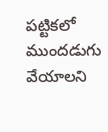పట్టికలో ముందడుగు వేయాలని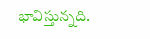భావిస్తున్నది.